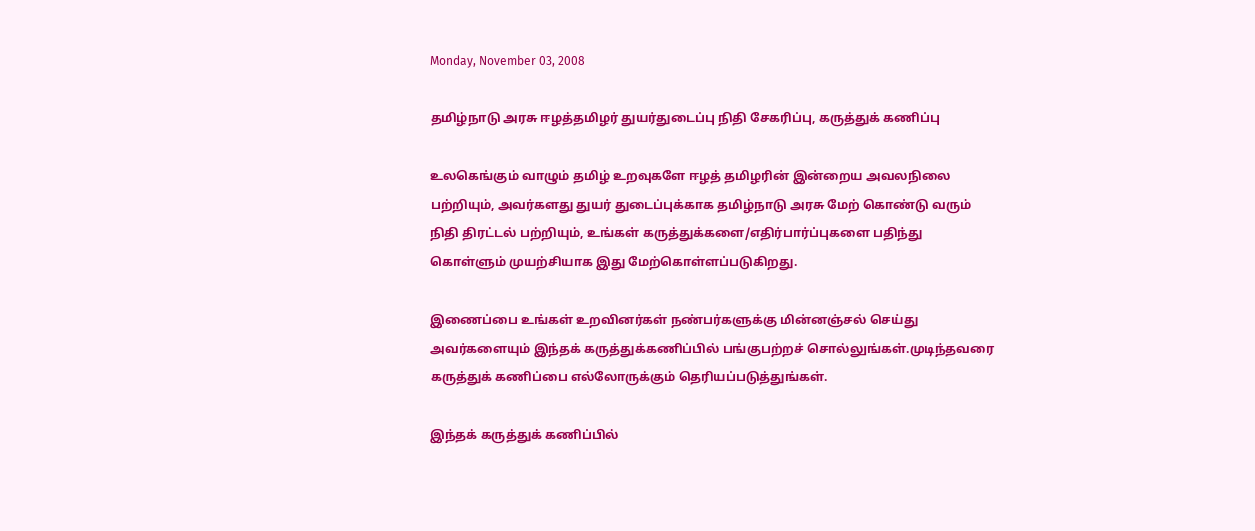Monday, November 03, 2008

தமிழ்நாடு அரசு ஈழத்தமிழர் துயர்துடைப்பு நிதி சேகரிப்பு, கருத்துக் கணிப்பு

உலகெங்கும் வாழும் தமிழ் உறவுகளே ஈழத் தமிழரின் இன்றைய அவலநிலை பற்றியும், அவர்களது துயர் துடைப்புக்காக தமிழ்நாடு அரசு மேற் கொண்டு வரும் நிதி திரட்டல் பற்றியும், உங்கள் கருத்துக்களை/எதிர்பார்ப்புகளை பதிந்து கொள்ளும் முயற்சியாக இது மேற்கொள்ளப்படுகிறது.

இணைப்பை உங்கள் உறவினர்கள் நண்பர்களுக்கு மின்னஞ்சல் செய்து அவர்களையும் இந்தக் கருத்துக்கணிப்பில் பங்குபற்றச் சொல்லுங்கள்.முடிந்தவரை கருத்துக் கணிப்பை எல்லோருக்கும் தெரியப்படுத்துங்கள்.

இந்தக் கருத்துக் கணிப்பில்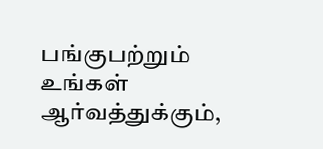பங்குபற்றும் உங்கள் ஆர்வத்துக்கும்,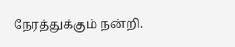நேரத்துக்கும் நன்றி.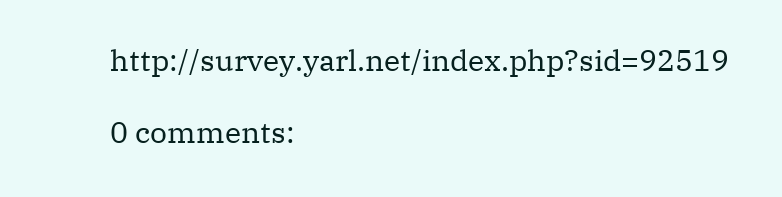http://survey.yarl.net/index.php?sid=92519

0 comments: